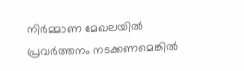നിർമ്മാണ മേഖലയിൽ പ്രവർത്തനം നടക്കണമെങ്കിൽ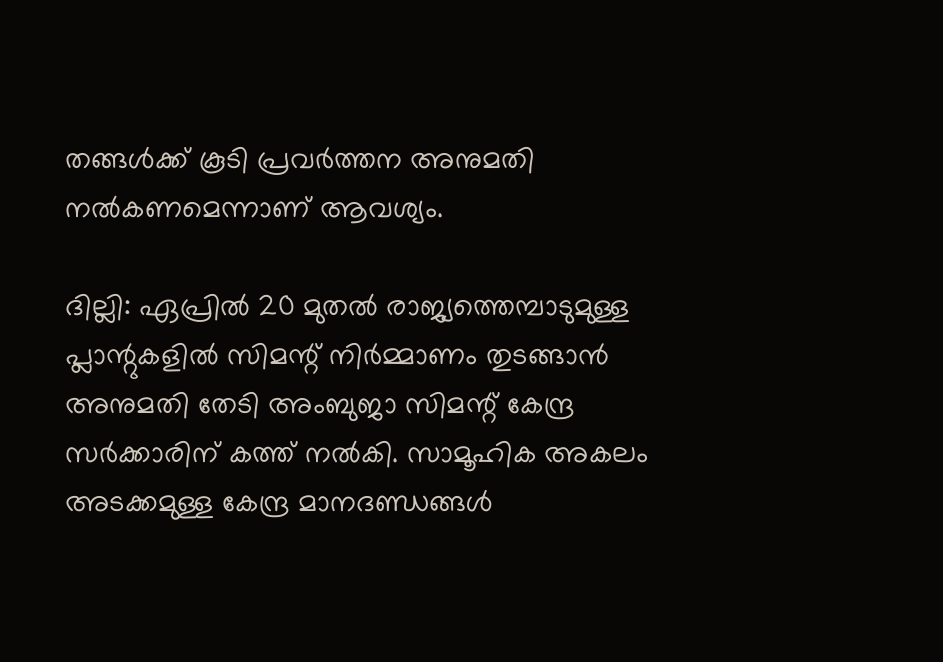തങ്ങൾക്ക് കൂടി പ്രവർത്തന അനുമതി നൽകണമെന്നാണ് ആവശ്യം.

ദില്ലി: ഏപ്രിൽ 20 മുതൽ രാജ്യത്തെമ്പാടുമുള്ള പ്ലാന്റുകളിൽ സിമന്റ് നിർമ്മാണം തുടങ്ങാൻ അനുമതി തേടി അംബുജാ സിമന്റ് കേന്ദ്ര സർക്കാരിന് കത്ത് നൽകി. സാമൂഹിക അകലം അടക്കമുള്ള കേന്ദ്ര മാനദണ്ഡങ്ങൾ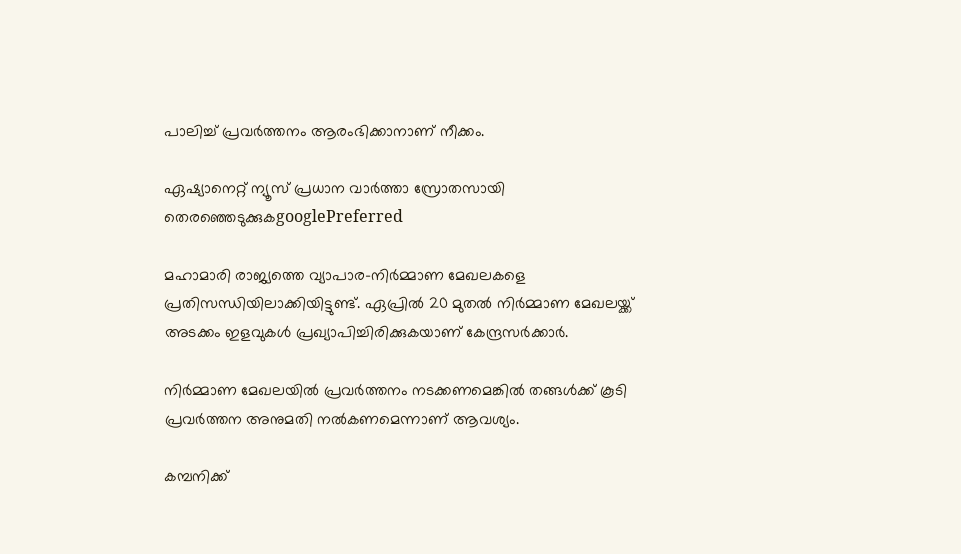പാലിച്ച് പ്രവർത്തനം ആരംഭിക്കാനാണ് നീക്കം.

ഏഷ്യാനെറ്റ് ന്യൂസ് പ്രധാന വാർത്താ സ്രോതസായി തെരഞ്ഞെടുക്കുകgooglePreferred

മഹാമാരി രാജ്യത്തെ വ്യാപാര-നിർമ്മാണ മേഖലകളെ പ്രതിസന്ധിയിലാക്കിയിട്ടുണ്ട്. ഏപ്രിൽ 20 മുതൽ നിർമ്മാണ മേഖലയ്ക്ക് അടക്കം ഇളവുകൾ പ്രഖ്യാപിച്ചിരിക്കുകയാണ് കേന്ദ്രസർക്കാർ.

നിർമ്മാണ മേഖലയിൽ പ്രവർത്തനം നടക്കണമെങ്കിൽ തങ്ങൾക്ക് കൂടി പ്രവർത്തന അനുമതി നൽകണമെന്നാണ് ആവശ്യം.

കമ്പനിക്ക്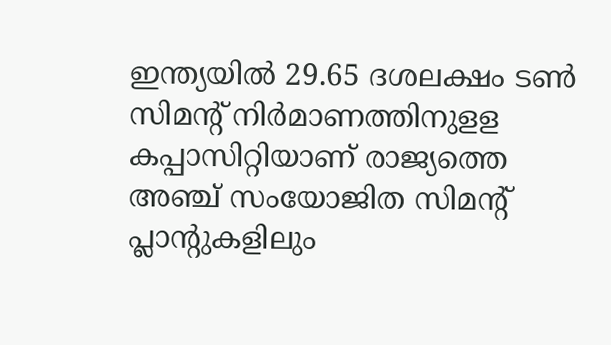ഇന്ത്യയിൽ 29.65 ദശലക്ഷം ടൺ സിമന്റ് നിർമാണത്തിനുളള കപ്പാസിറ്റിയാണ് രാജ്യത്തെ അഞ്ച് സംയോജിത സിമന്റ് പ്ലാന്റുകളിലും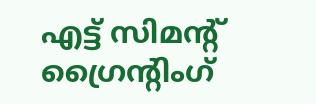എട്ട് സിമന്റ് ഗ്രൈന്റിംഗ്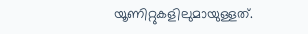യൂണിറ്റുകളിലുമായുള്ളത്.